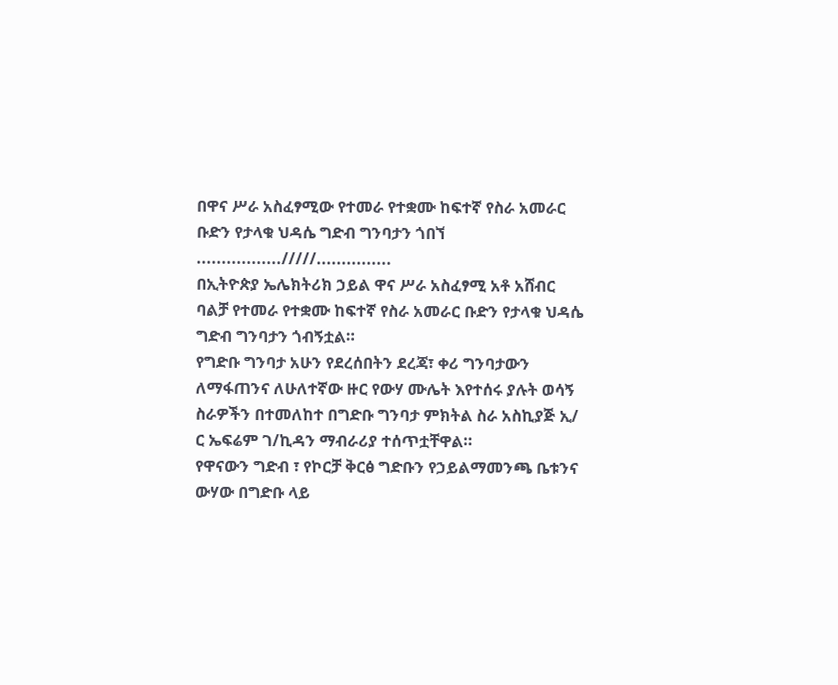በዋና ሥራ አስፈፃሚው የተመራ የተቋሙ ከፍተኛ የስራ አመራር ቡድን የታላቁ ህዳሴ ግድብ ግንባታን ጎበኘ
................./////...............
በኢትዮጵያ ኤሌክትሪክ ኃይል ዋና ሥራ አስፈፃሚ አቶ አሸብር ባልቻ የተመራ የተቋሙ ከፍተኛ የስራ አመራር ቡድን የታላቁ ህዳሴ ግድብ ግንባታን ጎብኝቷል።
የግድቡ ግንባታ አሁን የደረሰበትን ደረጃ፣ ቀሪ ግንባታውን ለማፋጠንና ለሁለተኛው ዙር የውሃ ሙሌት እየተሰሩ ያሉት ወሳኝ ስራዎችን በተመለከተ በግድቡ ግንባታ ምክትል ስራ አስኪያጅ ኢ/ ር ኤፍሬም ገ/ኪዳን ማብራሪያ ተሰጥቷቸዋል።
የዋናውን ግድብ ፣ የኮርቻ ቅርፅ ግድቡን የኃይልማመንጫ ቤቱንና ውሃው በግድቡ ላይ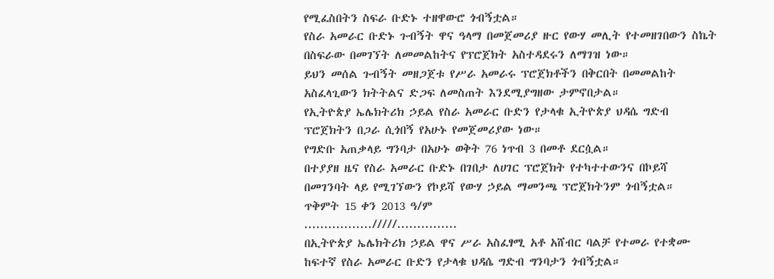የሚፈስበትን ስፍራ ቡድኑ ተዘዋውሮ ጎብኝቷል።
የስራ አመራር ቡድኑ ጉብኝት ዋና ዓላማ በመጀመሪያ ዙር የውሃ መሊት የተመዘገበውን ስኬት በስፍራው በመገኘት ለመመልከትና የፕሮጀክት አስተዳደሩን ለማገዝ ነው።
ይህን መሰል ጉብኝት መዘጋጀቱ የሥራ አመራሩ ፕሮጀክቶችን በቅርበት በመመልከት አስፈላጊውን ክትትልና ድጋፍ ለመስጠት እንደሚያግዘው ታምኖበታል።
የኢትዮጵያ ኤሌክትሪክ ኃይል የስራ አመራር ቡድን የታላቁ ኢትዮጵያ ህዳሴ ግድብ ፕሮጀክትን በጋራ ሲጎበኝ የአሁኑ የመጀመሪያው ነው።
የግድቡ አጠቃላይ ግንባታ በአሁኑ ወቅት 76 ነጥብ 3 በመቶ ደርሷል።
በተያያዘ ዜና የስራ አመራር ቡድኑ በገበታ ለሀገር ፕሮጀክት የተካተተውንና በኮይሻ በመገንባት ላይ የሚገኘውን የኮይሻ የውሃ ኃይል ማመንጫ ፕሮጀክትንም ጎብኝቷል።
ጥቅምት 15 ቀን 2013 ዓ/ም
................./////...............
በኢትዮጵያ ኤሌክትሪክ ኃይል ዋና ሥራ አስፈፃሚ አቶ አሸብር ባልቻ የተመራ የተቋሙ ከፍተኛ የስራ አመራር ቡድን የታላቁ ህዳሴ ግድብ ግንባታን ጎብኝቷል።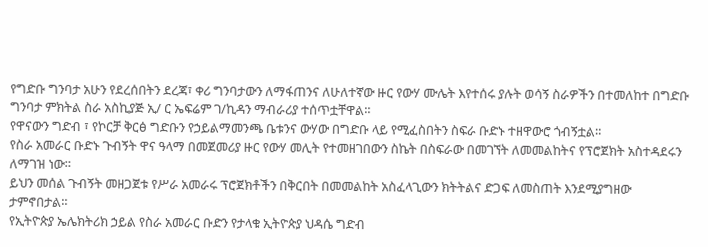የግድቡ ግንባታ አሁን የደረሰበትን ደረጃ፣ ቀሪ ግንባታውን ለማፋጠንና ለሁለተኛው ዙር የውሃ ሙሌት እየተሰሩ ያሉት ወሳኝ ስራዎችን በተመለከተ በግድቡ ግንባታ ምክትል ስራ አስኪያጅ ኢ/ ር ኤፍሬም ገ/ኪዳን ማብራሪያ ተሰጥቷቸዋል።
የዋናውን ግድብ ፣ የኮርቻ ቅርፅ ግድቡን የኃይልማመንጫ ቤቱንና ውሃው በግድቡ ላይ የሚፈስበትን ስፍራ ቡድኑ ተዘዋውሮ ጎብኝቷል።
የስራ አመራር ቡድኑ ጉብኝት ዋና ዓላማ በመጀመሪያ ዙር የውሃ መሊት የተመዘገበውን ስኬት በስፍራው በመገኘት ለመመልከትና የፕሮጀክት አስተዳደሩን ለማገዝ ነው።
ይህን መሰል ጉብኝት መዘጋጀቱ የሥራ አመራሩ ፕሮጀክቶችን በቅርበት በመመልከት አስፈላጊውን ክትትልና ድጋፍ ለመስጠት እንደሚያግዘው ታምኖበታል።
የኢትዮጵያ ኤሌክትሪክ ኃይል የስራ አመራር ቡድን የታላቁ ኢትዮጵያ ህዳሴ ግድብ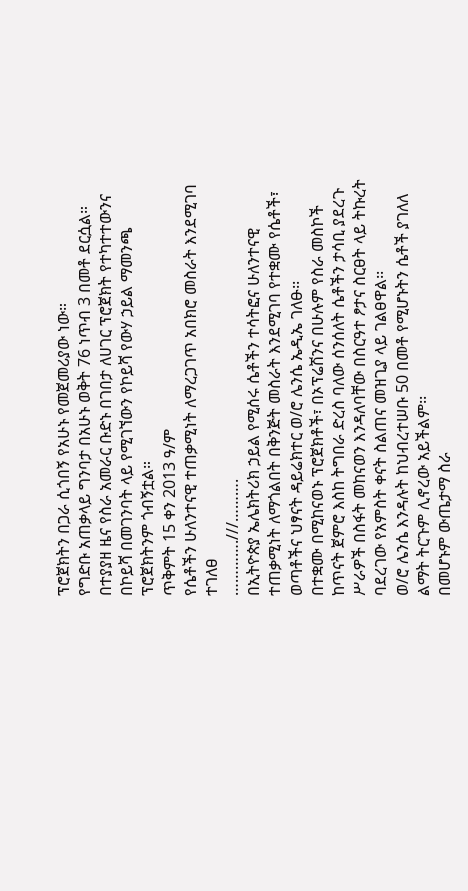ፕሮጀክትን በጋራ ሲጎበኝ የአሁኑ የመጀመሪያው ነው።
የግድቡ አጠቃላይ ግንባታ በአሁኑ ወቅት 76 ነጥብ 3 በመቶ ደርሷል።
በተያያዘ ዜና የስራ አመራር ቡድኑ በገበታ ለሀገር ፕሮጀክት የተካተተውንና በኮይሻ በመገንባት ላይ የሚገኘውን የኮይሻ የውሃ ኃይል ማመንጫ ፕሮጀክትንም ጎብኝቷል።
ጥቅምት 15 ቀን 2013 ዓ/ም
የሴቶችን ሁለንተናዊ ተጠቃሚነት ለማረጋገጥ አበክሮ መስራት እንደሚገባ ተገለፀ
………….///……….
በኢትዮጵያ ኤሌክትሪክ ኃይል የሚሰሩ ሴቶችን ተሳትፎና ሁለንተናዊ ተጠቃሚነት ለማጎልበት በቅንጅት መስራት እንደሚገባ የተቋሙ የሴቶች፣ ወጣቶችና ህፃናት ዳይሬክተር ወ/ሮ ሌንሴ ኤዲኤ ገለፁ፡፡
በተቋሙ በሚከናወኑ ፕሮጀክቶች፣ በኦፕሬሽንና በሁሉም የስራ መስኮች ከጥናት ጀምሮ እስከ ትግበራ ድረስ ባለው ሰንሰለት ሴቶችን ታሳቢ ያደረጉ ሥራዎች በስፋት መከናወን እንዳለባቸው በስርዓተ ፆታና ስርፀት ላይ ትኩረት ባደረገው የአምስት ቀናት ስልጠና መዝጊያ ላይ ገልፀዋል፡፡
ወ/ሮ ሌንሴ እንዳሉት ከህብረተሠቡ 50 በመቶ የሚሆኑትን ሴቶች ያገለለ ልማት ትርጉም ሊኖረው አይችልም፡፡
በመሆኑም ውጤታማ ስራ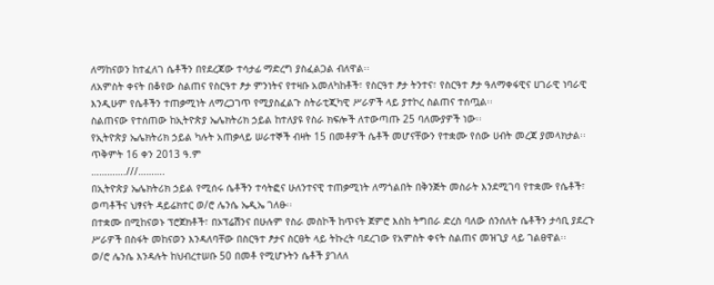ለማከናወን ከተፈለገ ሴቶችን በየደረጃው ተሳታፊ ማድረግ ያስፈልጋል ብለዋል፡፡
ለአምስት ቀናት በቆየው ስልጠና የስርዓተ ፆታ ምንነትና የተዛቡ አመለካከቶች፣ የስርዓተ ፆታ ትንተና፣ የስርዓተ ፆታ ዓለማቀፋዊና ሀገራዊ ነባራዊ እንዲሁም የሴቶችን ተጠቃሚነት ለማረጋገጥ የሚያስፈልጉ ስትራቲጂካዊ ሥራዎች ላይ ያተኮረ ስልጠና ተሰጧል፡፡
ስልጠናው የተሰጠው ከኢትዮጵያ ኤሌክትሪክ ኃይል ከተለያዩ የስራ ክፍሎች ለተውጣጡ 25 ባለሙያዎች ነው፡፡
የኢትዮጵያ ኤሌክትሪክ ኃይል ካሉት አጠቃላይ ሠራተኞች ብዛት 15 በመቶዎች ሴቶች መሆናቸውን የተቋሙ የሰው ሀብት መረጃ ያመላክታል፡፡
ጥቅምት 16 ቀን 2013 ዓ.ም
………….///……….
በኢትዮጵያ ኤሌክትሪክ ኃይል የሚሰሩ ሴቶችን ተሳትፎና ሁለንተናዊ ተጠቃሚነት ለማጎልበት በቅንጅት መስራት እንደሚገባ የተቋሙ የሴቶች፣ ወጣቶችና ህፃናት ዳይሬክተር ወ/ሮ ሌንሴ ኤዲኤ ገለፁ፡፡
በተቋሙ በሚከናወኑ ፕሮጀክቶች፣ በኦፕሬሽንና በሁሉም የስራ መስኮች ከጥናት ጀምሮ እስከ ትግበራ ድረስ ባለው ሰንሰለት ሴቶችን ታሳቢ ያደረጉ ሥራዎች በስፋት መከናወን እንዳለባቸው በስርዓተ ፆታና ስርፀት ላይ ትኩረት ባደረገው የአምስት ቀናት ስልጠና መዝጊያ ላይ ገልፀዋል፡፡
ወ/ሮ ሌንሴ እንዳሉት ከህብረተሠቡ 50 በመቶ የሚሆኑትን ሴቶች ያገለለ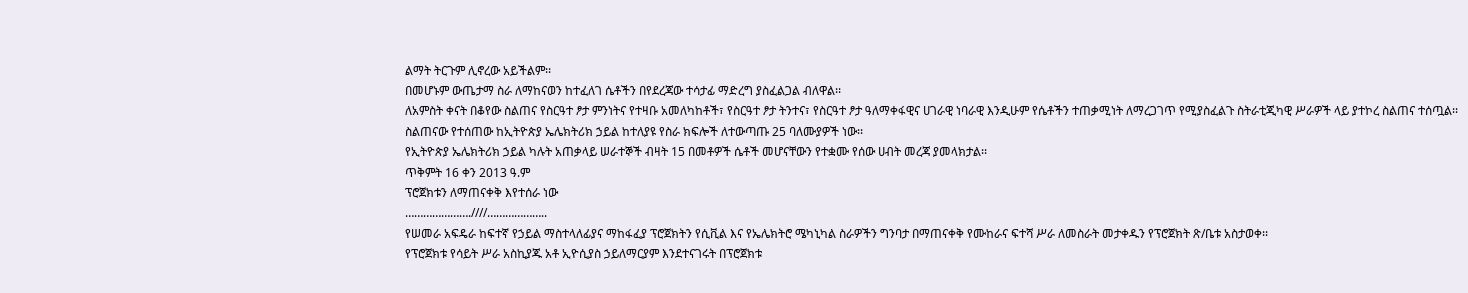ልማት ትርጉም ሊኖረው አይችልም፡፡
በመሆኑም ውጤታማ ስራ ለማከናወን ከተፈለገ ሴቶችን በየደረጃው ተሳታፊ ማድረግ ያስፈልጋል ብለዋል፡፡
ለአምስት ቀናት በቆየው ስልጠና የስርዓተ ፆታ ምንነትና የተዛቡ አመለካከቶች፣ የስርዓተ ፆታ ትንተና፣ የስርዓተ ፆታ ዓለማቀፋዊና ሀገራዊ ነባራዊ እንዲሁም የሴቶችን ተጠቃሚነት ለማረጋገጥ የሚያስፈልጉ ስትራቲጂካዊ ሥራዎች ላይ ያተኮረ ስልጠና ተሰጧል፡፡
ስልጠናው የተሰጠው ከኢትዮጵያ ኤሌክትሪክ ኃይል ከተለያዩ የስራ ክፍሎች ለተውጣጡ 25 ባለሙያዎች ነው፡፡
የኢትዮጵያ ኤሌክትሪክ ኃይል ካሉት አጠቃላይ ሠራተኞች ብዛት 15 በመቶዎች ሴቶች መሆናቸውን የተቋሙ የሰው ሀብት መረጃ ያመላክታል፡፡
ጥቅምት 16 ቀን 2013 ዓ.ም
ፕሮጀክቱን ለማጠናቀቅ እየተሰራ ነው
………………….////………………..
የሠመራ አፍዴራ ከፍተኛ የኃይል ማስተላለፊያና ማከፋፈያ ፕሮጀክትን የሲቪል እና የኤሌክትሮ ሜካኒካል ስራዎችን ግንባታ በማጠናቀቅ የሙከራና ፍተሻ ሥራ ለመስራት መታቀዱን የፕሮጀክት ጽ/ቤቱ አስታወቀ፡፡
የፕሮጀክቱ የሳይት ሥራ አስኪያጁ አቶ ኢዮሲያስ ኃይለማርያም እንደተናገሩት በፕሮጀክቱ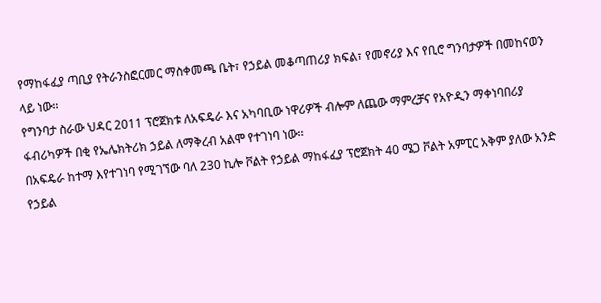የማከፋፈያ ጣቢያ የትራንስፎርመር ማስቀመጫ ቤት፣ የኃይል መቆጣጠሪያ ክፍል፣ የመኖሪያ እና የቢሮ ግንባታዎች በመከናወን ላይ ነው፡፡
የግንባታ ስራው ህዳር 2011 ፕሮጀክቱ ለአፍዴራ እና አካባቢው ነዋሪዎች ብሎም ለጨው ማምረቻና የአዮዲን ማቀነባበሪያ ፋብሪካዎች በቂ የኤሌክትሪክ ኃይል ለማቅረብ አልሞ የተገነባ ነው፡፡
በአፍዴራ ከተማ እየተገነባ የሚገኘው ባለ 230 ኪሎ ቮልት የኃይል ማከፋፈያ ፕሮጀክት 40 ሜጋ ቮልት አምፒር አቅም ያለው አንድ የኃይል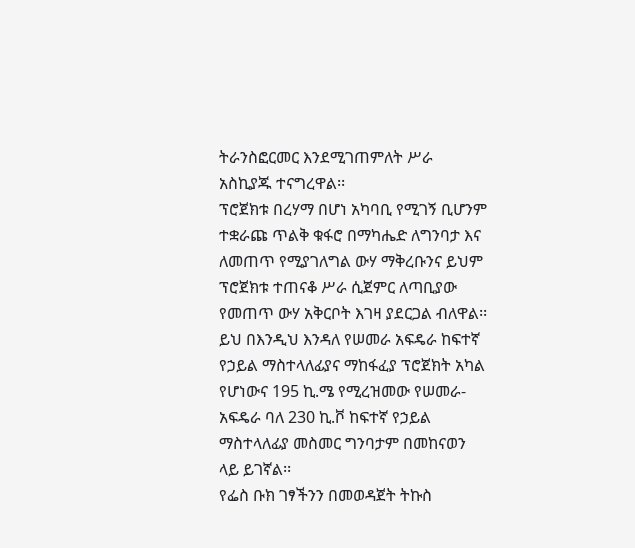ትራንስፎርመር እንደሚገጠምለት ሥራ አስኪያጁ ተናግረዋል፡፡
ፕሮጀክቱ በረሃማ በሆነ አካባቢ የሚገኝ ቢሆንም ተቋራጩ ጥልቅ ቁፋሮ በማካሔድ ለግንባታ እና ለመጠጥ የሚያገለግል ውሃ ማቅረቡንና ይህም ፕሮጀክቱ ተጠናቆ ሥራ ሲጀምር ለጣቢያው የመጠጥ ውሃ አቅርቦት እገዛ ያደርጋል ብለዋል፡፡
ይህ በእንዲህ እንዳለ የሠመራ አፍዴራ ከፍተኛ የኃይል ማስተላለፊያና ማከፋፈያ ፕሮጀክት አካል የሆነውና 195 ኪ.ሜ የሚረዝመው የሠመራ-አፍዴራ ባለ 230 ኪ.ቮ ከፍተኛ የኃይል ማስተላለፊያ መስመር ግንባታም በመከናወን ላይ ይገኛል፡፡
የፌስ ቡክ ገፃችንን በመወዳጀት ትኩስ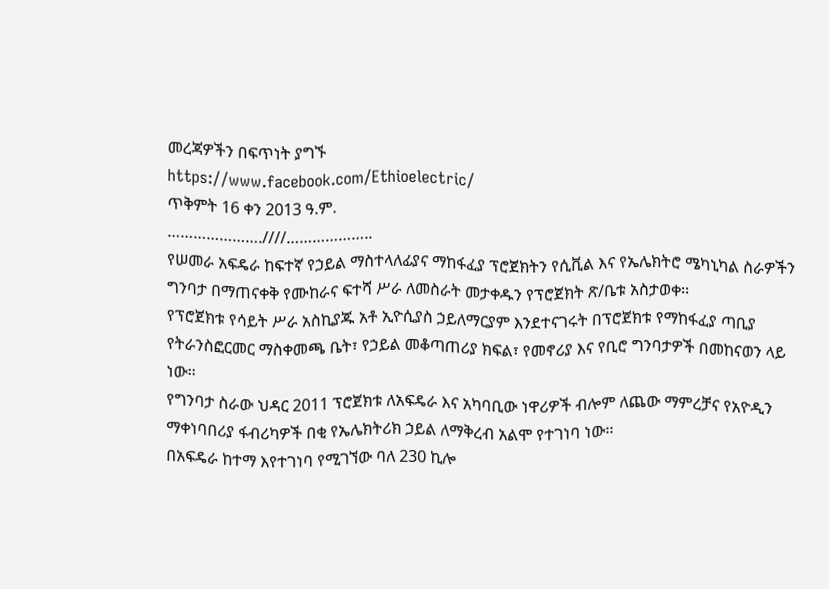መረጃዎችን በፍጥነት ያግኙ
https://www.facebook.com/Ethioelectric/
ጥቅምት 16 ቀን 2013 ዓ.ም.
………………….////………………..
የሠመራ አፍዴራ ከፍተኛ የኃይል ማስተላለፊያና ማከፋፈያ ፕሮጀክትን የሲቪል እና የኤሌክትሮ ሜካኒካል ስራዎችን ግንባታ በማጠናቀቅ የሙከራና ፍተሻ ሥራ ለመስራት መታቀዱን የፕሮጀክት ጽ/ቤቱ አስታወቀ፡፡
የፕሮጀክቱ የሳይት ሥራ አስኪያጁ አቶ ኢዮሲያስ ኃይለማርያም እንደተናገሩት በፕሮጀክቱ የማከፋፈያ ጣቢያ የትራንስፎርመር ማስቀመጫ ቤት፣ የኃይል መቆጣጠሪያ ክፍል፣ የመኖሪያ እና የቢሮ ግንባታዎች በመከናወን ላይ ነው፡፡
የግንባታ ስራው ህዳር 2011 ፕሮጀክቱ ለአፍዴራ እና አካባቢው ነዋሪዎች ብሎም ለጨው ማምረቻና የአዮዲን ማቀነባበሪያ ፋብሪካዎች በቂ የኤሌክትሪክ ኃይል ለማቅረብ አልሞ የተገነባ ነው፡፡
በአፍዴራ ከተማ እየተገነባ የሚገኘው ባለ 230 ኪሎ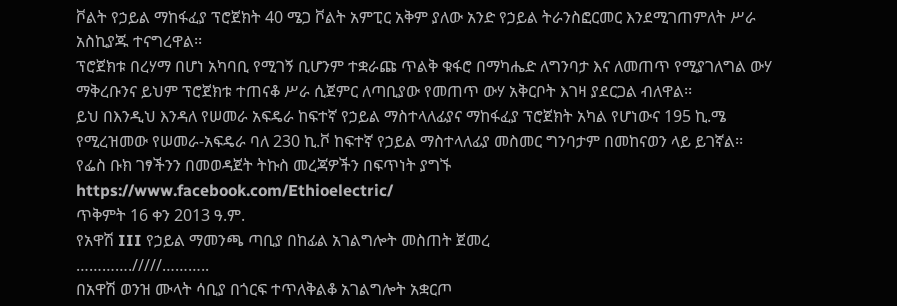ቮልት የኃይል ማከፋፈያ ፕሮጀክት 40 ሜጋ ቮልት አምፒር አቅም ያለው አንድ የኃይል ትራንስፎርመር እንደሚገጠምለት ሥራ አስኪያጁ ተናግረዋል፡፡
ፕሮጀክቱ በረሃማ በሆነ አካባቢ የሚገኝ ቢሆንም ተቋራጩ ጥልቅ ቁፋሮ በማካሔድ ለግንባታ እና ለመጠጥ የሚያገለግል ውሃ ማቅረቡንና ይህም ፕሮጀክቱ ተጠናቆ ሥራ ሲጀምር ለጣቢያው የመጠጥ ውሃ አቅርቦት እገዛ ያደርጋል ብለዋል፡፡
ይህ በእንዲህ እንዳለ የሠመራ አፍዴራ ከፍተኛ የኃይል ማስተላለፊያና ማከፋፈያ ፕሮጀክት አካል የሆነውና 195 ኪ.ሜ የሚረዝመው የሠመራ-አፍዴራ ባለ 230 ኪ.ቮ ከፍተኛ የኃይል ማስተላለፊያ መስመር ግንባታም በመከናወን ላይ ይገኛል፡፡
የፌስ ቡክ ገፃችንን በመወዳጀት ትኩስ መረጃዎችን በፍጥነት ያግኙ
https://www.facebook.com/Ethioelectric/
ጥቅምት 16 ቀን 2013 ዓ.ም.
የአዋሽ III የኃይል ማመንጫ ጣቢያ በከፊል አገልግሎት መስጠት ጀመረ
…………./////………..
በአዋሽ ወንዝ ሙላት ሳቢያ በጎርፍ ተጥለቅልቆ አገልግሎት አቋርጦ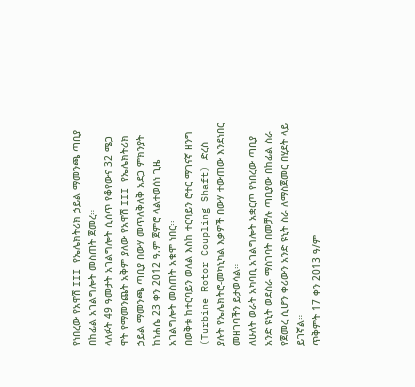የነበረው የአዋሽ III የኤሌክትሪክ ኃይል ማመንጫ ጣቢያ በከፊል አገልግሎት መስጠት ጀመረ።
ላለፉት 49 ዓመታት አገልግሎት ሲሰጥ የቆየውና 32 ሜጋ ዋት የማመንጨት አቅም ያለው የአዋሽ III የኤሌክትሪክ ኃይል ማመንጫ ጣቢያ በውሃ መጥለቅለቅ አደጋ ምክንያት ከነሐሴ 23 ቀን 2012 ዓ.ም ጀምሮ ላልተወሰነ ጊዜ አገልግሎት መስጠት አቁሞ ነበር፡፡
በወቅቱ ከተርባይን ወለል እስከ ተርባይን ሮተር ማገናኛ ዘንግ (Turbine Rotor Coupling Shaft) ድረስ ያሉት የኤሌክትሮ-መካኒካል እቃዎች በውሃ ተውጠው እንደነበር መዘገባችን ይታወሳል።
ለሁለት ወራት አካባቢ አገልግሎት አቋርጦ የነበረው ጣቢያ አንድ ዩኒት ወደስራ ማስገባት በመቻሉ ጣቢያው በከፊል ስራ የጀመረ ሲሆን ቀሪውን አንድ ዩኒት ስራ ለማስጀመር በሂደት ላይ ይገኛል።
ጥቅምት 17 ቀን 2013 ዓ/ም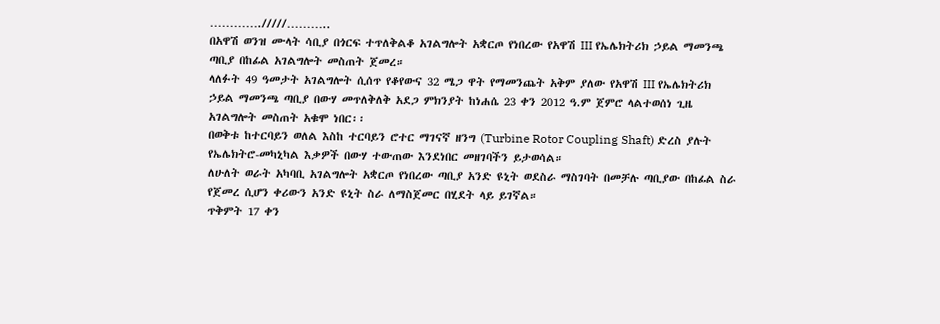…………./////………..
በአዋሽ ወንዝ ሙላት ሳቢያ በጎርፍ ተጥለቅልቆ አገልግሎት አቋርጦ የነበረው የአዋሽ III የኤሌክትሪክ ኃይል ማመንጫ ጣቢያ በከፊል አገልግሎት መስጠት ጀመረ።
ላለፉት 49 ዓመታት አገልግሎት ሲሰጥ የቆየውና 32 ሜጋ ዋት የማመንጨት አቅም ያለው የአዋሽ III የኤሌክትሪክ ኃይል ማመንጫ ጣቢያ በውሃ መጥለቅለቅ አደጋ ምክንያት ከነሐሴ 23 ቀን 2012 ዓ.ም ጀምሮ ላልተወሰነ ጊዜ አገልግሎት መስጠት አቁሞ ነበር፡፡
በወቅቱ ከተርባይን ወለል እስከ ተርባይን ሮተር ማገናኛ ዘንግ (Turbine Rotor Coupling Shaft) ድረስ ያሉት የኤሌክትሮ-መካኒካል እቃዎች በውሃ ተውጠው እንደነበር መዘገባችን ይታወሳል።
ለሁለት ወራት አካባቢ አገልግሎት አቋርጦ የነበረው ጣቢያ አንድ ዩኒት ወደስራ ማስገባት በመቻሉ ጣቢያው በከፊል ስራ የጀመረ ሲሆን ቀሪውን አንድ ዩኒት ስራ ለማስጀመር በሂደት ላይ ይገኛል።
ጥቅምት 17 ቀን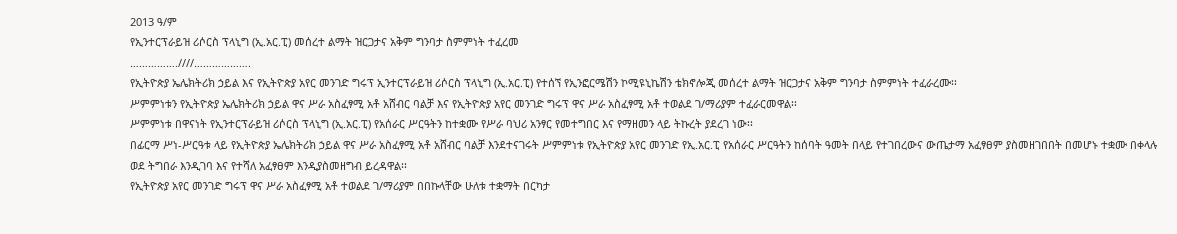2013 ዓ/ም
የኢንተርፕራይዝ ሪሶርስ ፕላኒግ (ኢ.አር.ፒ) መሰረተ ልማት ዝርጋታና አቅም ግንባታ ስምምነት ተፈረመ
…………….////……………….
የኢትዮጵያ ኤሌክትሪክ ኃይል እና የኢትዮጵያ አየር መንገድ ግሩፕ ኢንተርፕራይዝ ሪሶርስ ፕላኒግ (ኢ.አር.ፒ) የተሰኘ የኢንፎርሜሽን ኮሚዩኒኬሽን ቴክኖሎጂ መሰረተ ልማት ዝርጋታና አቅም ግንባታ ስምምነት ተፈራረሙ፡፡
ሥምምነቱን የኢትዮጵያ ኤሌክትሪክ ኃይል ዋና ሥራ አስፈፃሚ አቶ አሸብር ባልቻ እና የኢትዮጵያ አየር መንገድ ግሩፕ ዋና ሥራ አስፈፃሚ አቶ ተወልደ ገ/ማሪያም ተፈራርመዋል፡፡
ሥምምነቱ በዋናነት የኢንተርፕራይዝ ሪሶርስ ፕላኒግ (ኢ.አር.ፒ) የአሰራር ሥርዓትን ከተቋሙ የሥራ ባህሪ አንፃር የመተግበር እና የማዘመን ላይ ትኩረት ያደረገ ነው፡፡
በፊርማ ሥነ-ሥርዓቱ ላይ የኢትዮጵያ ኤሌክትሪክ ኃይል ዋና ሥራ አስፈፃሚ አቶ አሸብር ባልቻ እንደተናገሩት ሥምምነቱ የኢትዮጵያ አየር መንገድ የኢ.አር.ፒ የአሰራር ሥርዓትን ከሰባት ዓመት በላይ የተገበረውና ውጤታማ አፈፃፀም ያስመዘገበበት በመሆኑ ተቋሙ በቀላሉ ወደ ትግበራ እንዲገባ እና የተሻለ አፈፃፀም እንዲያስመዘግብ ይረዳዋል፡፡
የኢትዮጵያ አየር መንገድ ግሩፕ ዋና ሥራ አስፈፃሚ አቶ ተወልደ ገ/ማሪያም በበኩላቸው ሁለቱ ተቋማት በርካታ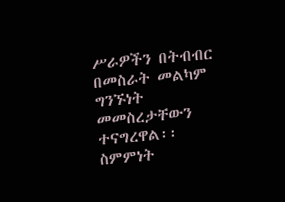ሥራዎችን በትብብር በመስራት መልካም ግንኙነት መመስረታቸውን ተናግረዋል፡፡
ስምምነት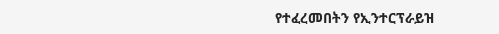የተፈረመበትን የኢንተርፕራይዝ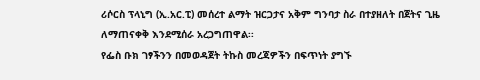ሪሶርስ ፕላኒግ (ኢ.አር.ፒ) መሰረተ ልማት ዝርጋታና አቅም ግንባታ ስራ በተያዘለት በጀትና ጊዜ ለማጠናቀቅ እንደሚሰራ አረጋግጠዋል፡፡
የፌስ ቡክ ገፃችንን በመወዳጀት ትኩስ መረጃዎችን በፍጥነት ያግኙ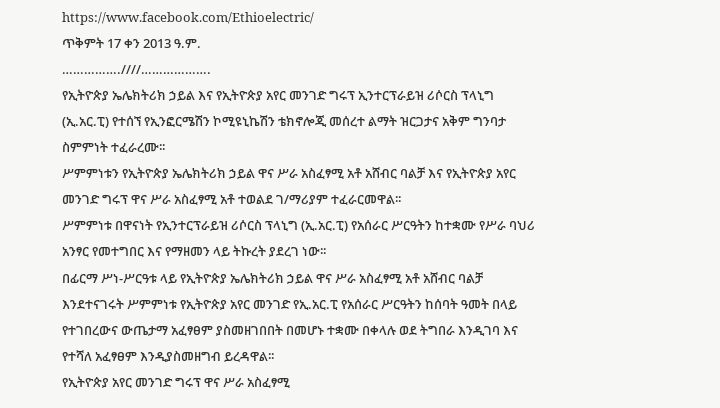https://www.facebook.com/Ethioelectric/
ጥቅምት 17 ቀን 2013 ዓ.ም.
…………….////……………….
የኢትዮጵያ ኤሌክትሪክ ኃይል እና የኢትዮጵያ አየር መንገድ ግሩፕ ኢንተርፕራይዝ ሪሶርስ ፕላኒግ (ኢ.አር.ፒ) የተሰኘ የኢንፎርሜሽን ኮሚዩኒኬሽን ቴክኖሎጂ መሰረተ ልማት ዝርጋታና አቅም ግንባታ ስምምነት ተፈራረሙ፡፡
ሥምምነቱን የኢትዮጵያ ኤሌክትሪክ ኃይል ዋና ሥራ አስፈፃሚ አቶ አሸብር ባልቻ እና የኢትዮጵያ አየር መንገድ ግሩፕ ዋና ሥራ አስፈፃሚ አቶ ተወልደ ገ/ማሪያም ተፈራርመዋል፡፡
ሥምምነቱ በዋናነት የኢንተርፕራይዝ ሪሶርስ ፕላኒግ (ኢ.አር.ፒ) የአሰራር ሥርዓትን ከተቋሙ የሥራ ባህሪ አንፃር የመተግበር እና የማዘመን ላይ ትኩረት ያደረገ ነው፡፡
በፊርማ ሥነ-ሥርዓቱ ላይ የኢትዮጵያ ኤሌክትሪክ ኃይል ዋና ሥራ አስፈፃሚ አቶ አሸብር ባልቻ እንደተናገሩት ሥምምነቱ የኢትዮጵያ አየር መንገድ የኢ.አር.ፒ የአሰራር ሥርዓትን ከሰባት ዓመት በላይ የተገበረውና ውጤታማ አፈፃፀም ያስመዘገበበት በመሆኑ ተቋሙ በቀላሉ ወደ ትግበራ እንዲገባ እና የተሻለ አፈፃፀም እንዲያስመዘግብ ይረዳዋል፡፡
የኢትዮጵያ አየር መንገድ ግሩፕ ዋና ሥራ አስፈፃሚ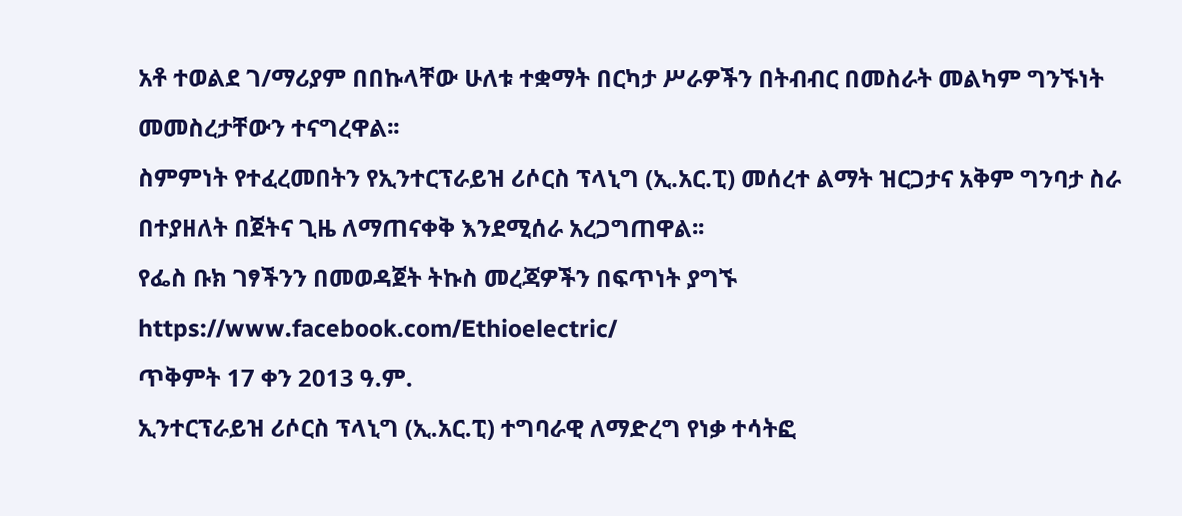አቶ ተወልደ ገ/ማሪያም በበኩላቸው ሁለቱ ተቋማት በርካታ ሥራዎችን በትብብር በመስራት መልካም ግንኙነት መመስረታቸውን ተናግረዋል፡፡
ስምምነት የተፈረመበትን የኢንተርፕራይዝ ሪሶርስ ፕላኒግ (ኢ.አር.ፒ) መሰረተ ልማት ዝርጋታና አቅም ግንባታ ስራ በተያዘለት በጀትና ጊዜ ለማጠናቀቅ እንደሚሰራ አረጋግጠዋል፡፡
የፌስ ቡክ ገፃችንን በመወዳጀት ትኩስ መረጃዎችን በፍጥነት ያግኙ
https://www.facebook.com/Ethioelectric/
ጥቅምት 17 ቀን 2013 ዓ.ም.
ኢንተርፕራይዝ ሪሶርስ ፕላኒግ (ኢ.አር.ፒ) ተግባራዊ ለማድረግ የነቃ ተሳትፎ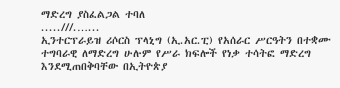ማድረግ ያስፈልጋል ተባለ
.....///.…...
ኢንተርፕራይዝ ሪሶርስ ፕላኒግ (ኢ.አር.ፒ) የአሰራር ሥርዓትን በተቋሙ ተግባራዊ ለማድረግ ሁሉም የሥራ ክፍሎች የነቃ ተሳትፎ ማድረግ እንደሚጠበቅባቸው በኢትዮጵያ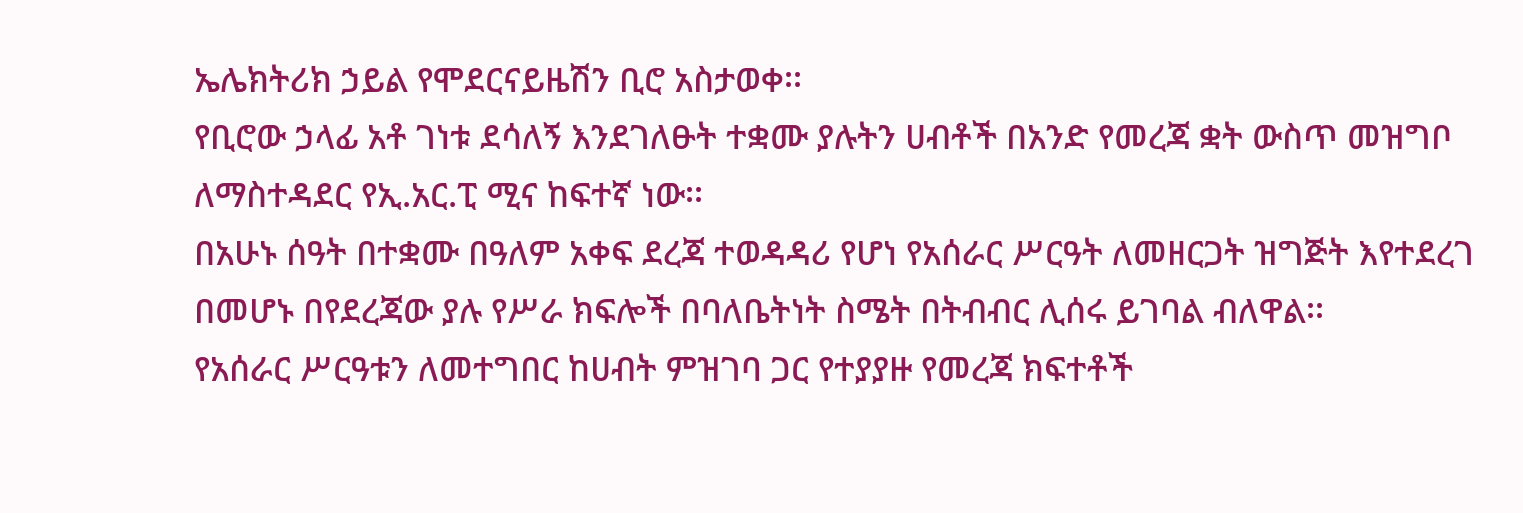ኤሌክትሪክ ኃይል የሞደርናይዜሽን ቢሮ አስታወቀ፡፡
የቢሮው ኃላፊ አቶ ገነቱ ደሳለኝ እንደገለፁት ተቋሙ ያሉትን ሀብቶች በአንድ የመረጃ ቋት ውስጥ መዝግቦ ለማስተዳደር የኢ.አር.ፒ ሚና ከፍተኛ ነው፡፡
በአሁኑ ሰዓት በተቋሙ በዓለም አቀፍ ደረጃ ተወዳዳሪ የሆነ የአሰራር ሥርዓት ለመዘርጋት ዝግጅት እየተደረገ በመሆኑ በየደረጃው ያሉ የሥራ ክፍሎች በባለቤትነት ስሜት በትብብር ሊሰሩ ይገባል ብለዋል፡፡
የአሰራር ሥርዓቱን ለመተግበር ከሀብት ምዝገባ ጋር የተያያዙ የመረጃ ክፍተቶች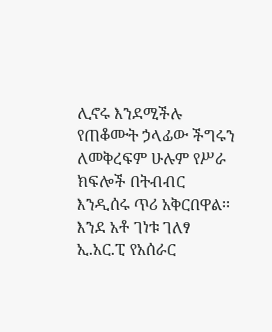ሊኖሩ እንደሚችሉ የጠቆሙት ኃላፊው ችግሩን ለመቅረፍም ሁሉም የሥራ ክፍሎች በትብብር እንዲሰሩ ጥሪ አቅርበዋል፡፡
እንደ አቶ ገነቱ ገለፃ ኢ.አር.ፒ የአሰራር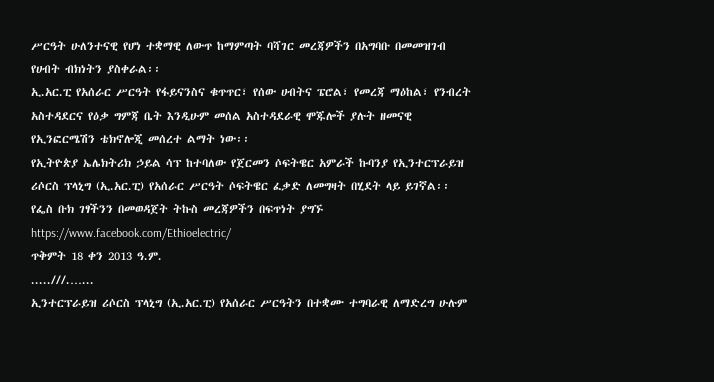ሥርዓት ሁለንተናዊ የሆነ ተቋማዊ ለውጥ ከማምጣት ባሻገር መረጃዎችን በአግባቡ በመመዝገብ የሀብት ብክነትን ያስቀራል፡፡
ኢ.አር.ፒ የአሰራር ሥርዓት የፋይናንስና ቁጥጥር፣ የሰው ሀብትና ፔሮል፣ የመረጃ ማዕከል፣ የንብረት አስተዳደርና የዕቃ ግምጃ ቤት እንዲሁም መሰል አስተዳደራዊ ሞጁሎች ያሉት ዘመናዊ የኢንፎርሜሽን ቴክኖሎጂ መሰረተ ልማት ነው፡፡
የኢትዮጵያ ኤሌክትሪክ ኃይል ሳፕ ከተባለው የጀርመን ሶፍትዌር አምራች ኩባንያ የኢንተርፕራይዝ ሪሶርስ ፕላኒግ (ኢ.አር.ፒ) የአሰራር ሥርዓት ሶፍትዌር ፈቃድ ለመግዛት በሂደት ላይ ይገኛል፡፡
የፌስ ቡክ ገፃችንን በመወዳጀት ትኩስ መረጃዎችን በፍጥነት ያግኙ
https://www.facebook.com/Ethioelectric/
ጥቅምት 18 ቀን 2013 ዓ.ም.
.....///.…...
ኢንተርፕራይዝ ሪሶርስ ፕላኒግ (ኢ.አር.ፒ) የአሰራር ሥርዓትን በተቋሙ ተግባራዊ ለማድረግ ሁሉም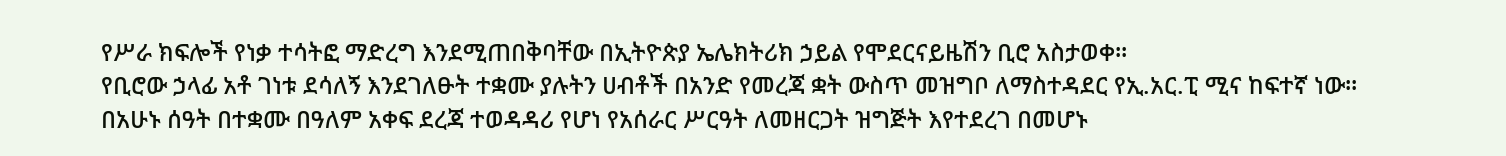የሥራ ክፍሎች የነቃ ተሳትፎ ማድረግ እንደሚጠበቅባቸው በኢትዮጵያ ኤሌክትሪክ ኃይል የሞደርናይዜሽን ቢሮ አስታወቀ፡፡
የቢሮው ኃላፊ አቶ ገነቱ ደሳለኝ እንደገለፁት ተቋሙ ያሉትን ሀብቶች በአንድ የመረጃ ቋት ውስጥ መዝግቦ ለማስተዳደር የኢ.አር.ፒ ሚና ከፍተኛ ነው፡፡
በአሁኑ ሰዓት በተቋሙ በዓለም አቀፍ ደረጃ ተወዳዳሪ የሆነ የአሰራር ሥርዓት ለመዘርጋት ዝግጅት እየተደረገ በመሆኑ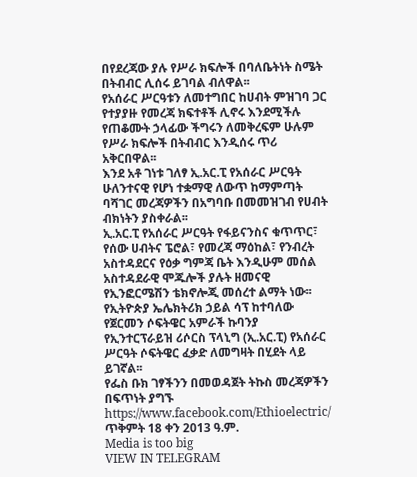በየደረጃው ያሉ የሥራ ክፍሎች በባለቤትነት ስሜት በትብብር ሊሰሩ ይገባል ብለዋል፡፡
የአሰራር ሥርዓቱን ለመተግበር ከሀብት ምዝገባ ጋር የተያያዙ የመረጃ ክፍተቶች ሊኖሩ እንደሚችሉ የጠቆሙት ኃላፊው ችግሩን ለመቅረፍም ሁሉም የሥራ ክፍሎች በትብብር እንዲሰሩ ጥሪ አቅርበዋል፡፡
እንደ አቶ ገነቱ ገለፃ ኢ.አር.ፒ የአሰራር ሥርዓት ሁለንተናዊ የሆነ ተቋማዊ ለውጥ ከማምጣት ባሻገር መረጃዎችን በአግባቡ በመመዝገብ የሀብት ብክነትን ያስቀራል፡፡
ኢ.አር.ፒ የአሰራር ሥርዓት የፋይናንስና ቁጥጥር፣ የሰው ሀብትና ፔሮል፣ የመረጃ ማዕከል፣ የንብረት አስተዳደርና የዕቃ ግምጃ ቤት እንዲሁም መሰል አስተዳደራዊ ሞጁሎች ያሉት ዘመናዊ የኢንፎርሜሽን ቴክኖሎጂ መሰረተ ልማት ነው፡፡
የኢትዮጵያ ኤሌክትሪክ ኃይል ሳፕ ከተባለው የጀርመን ሶፍትዌር አምራች ኩባንያ የኢንተርፕራይዝ ሪሶርስ ፕላኒግ (ኢ.አር.ፒ) የአሰራር ሥርዓት ሶፍትዌር ፈቃድ ለመግዛት በሂደት ላይ ይገኛል፡፡
የፌስ ቡክ ገፃችንን በመወዳጀት ትኩስ መረጃዎችን በፍጥነት ያግኙ
https://www.facebook.com/Ethioelectric/
ጥቅምት 18 ቀን 2013 ዓ.ም.
Media is too big
VIEW IN TELEGRAM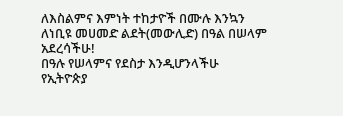ለእስልምና እምነት ተከታዮች በሙሉ እንኳን ለነቢዩ መሀመድ ልደት(መውሊድ) በዓል በሠላም አደረሳችሁ!
በዓሉ የሠላምና የደስታ እንዲሆንላችሁ የኢትዮጵያ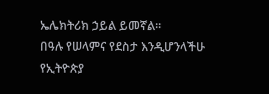ኤሌክትሪክ ኃይል ይመኛል፡፡
በዓሉ የሠላምና የደስታ እንዲሆንላችሁ የኢትዮጵያ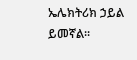ኤሌክትሪክ ኃይል ይመኛል፡፡